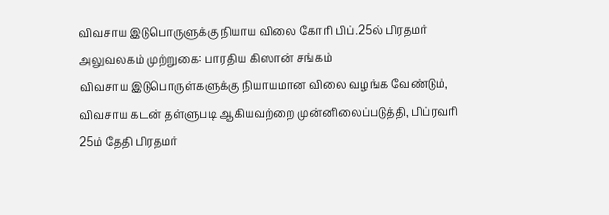விவசாய இடுபொருளுக்கு நியாய விலை கோரி பிப்.25ல் பிரதமர் அலுவலகம் முற்றுகை: பாரதிய கிஸான் சங்கம்
விவசாய இடுபொருள்களுக்கு நியாயமான விலை வழங்க வேண்டும், விவசாய கடன் தள்ளுபடி ஆகியவற்றை முன்னிலைப்படுத்தி, பிப்ரவரி 25ம் தேதி பிரதமர்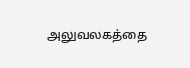அலுவலகத்தை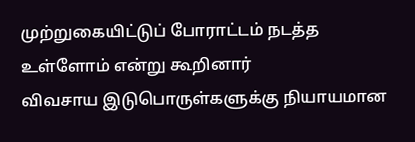முற்றுகையிட்டுப் போராட்டம் நடத்த உள்ளோம் என்று கூறினார்
விவசாய இடுபொருள்களுக்கு நியாயமான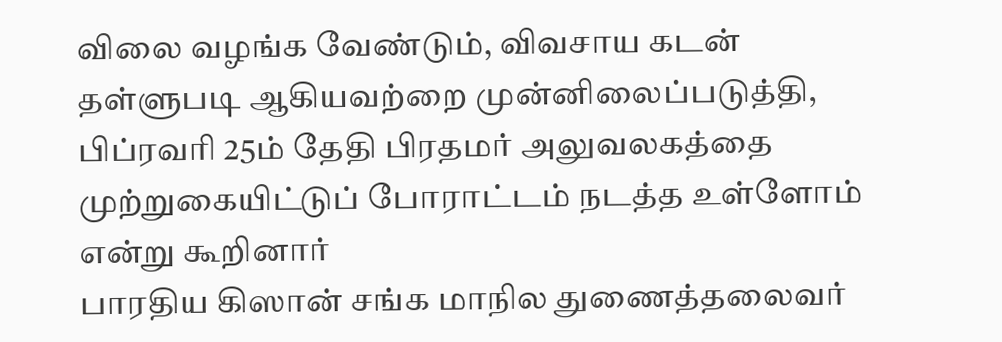விலை வழங்க வேண்டும், விவசாய கடன் தள்ளுபடி ஆகியவற்றை முன்னிலைப்படுத்தி, பிப்ரவரி 25ம் தேதி பிரதமர் அலுவலகத்தை முற்றுகையிட்டுப் போராட்டம் நடத்த உள்ளோம் என்று கூறினார்
பாரதிய கிஸான் சங்க மாநில துணைத்தலைவர்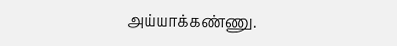அய்யாக்கண்ணு.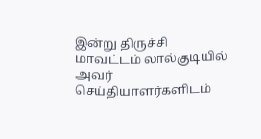இன்று திருச்சி மாவட்டம் லால்குடியில் அவர் செய்தியாளர்களிடம்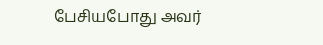பேசியபோது அவர்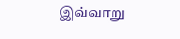இவ்வாறு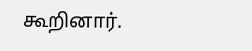கூறினார்.